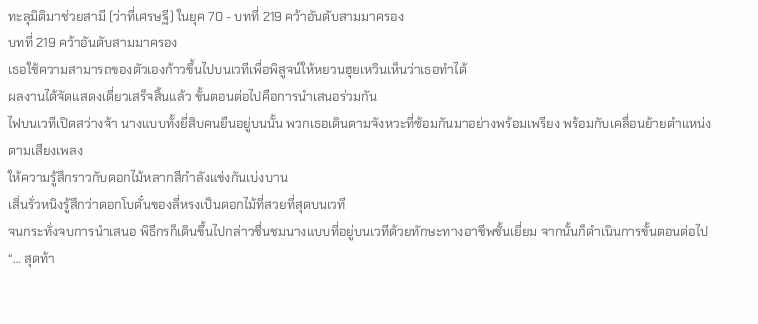ทะลุมิติมาช่วยสามี (ว่าที่เศรษฐี) ในยุค 70 - บทที่ 219 คว้าอันดับสามมาครอง
บทที่ 219 คว้าอันดับสามมาครอง
เธอใช้ความสามารถของตัวเองก้าวขึ้นไปบนเวทีเพื่อพิสูจน์ให้หยวนฮุยเหวินเห็นว่าเธอทำได้
ผลงานได้จัดแสดงเดี่ยวเสร็จสิ้นแล้ว ขั้นตอนต่อไปคือการนำเสนอร่วมกัน
ไฟบนเวทีเปิดสว่างจ้า นางแบบทั้งยี่สิบคนยืนอยู่บนนั้น พวกเธอเดินตามจังหวะที่ซ้อมกันมาอย่างพร้อมเพรียง พร้อมกับเคลื่อนย้ายตำแหน่งตามเสียงเพลง
ให้ความรู้สึกราวกับดอกไม้หลากสีกำลังแข่งกันเบ่งบาน
เสิ่นรั่วหนิงรู้สึกว่าดอกโบตั๋นของลี่หรงเป็นดอกไม้ที่สวยที่สุดบนเวที
จนกระทั่งจบการนำเสนอ พิธีกรก็เดินขึ้นไปกล่าวชื่นชมนางแบบที่อยู่บนเวทีด้วยทักษะทางอาชีพชั้นเยี่ยม จากนั้นก็ดำเนินการขั้นตอนต่อไป
“… สุดท้า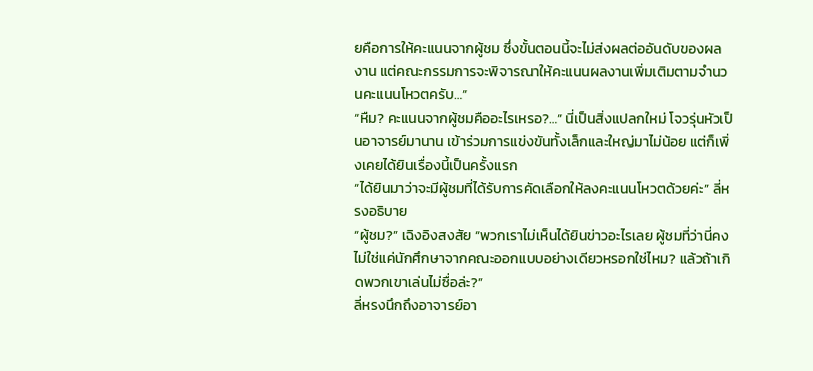ยคือการให้คะแนนจากผู้ชม ซึ่งขั้นตอนนี้จะไม่ส่งผลต่ออันดับของผลงาน แต่คณะกรรมการจะพิจารณาให้คะแนนผลงานเพิ่มเติมตามจำนวนคะแนนโหวตครับ…”
“หืม? คะแนนจากผู้ชมคืออะไรเหรอ?…” นี่เป็นสิ่งแปลกใหม่ โจวรุ่นหัวเป็นอาจารย์มานาน เข้าร่วมการแข่งขันทั้งเล็กและใหญ่มาไม่น้อย แต่ก็เพิ่งเคยได้ยินเรื่องนี้เป็นครั้งแรก
“ได้ยินมาว่าจะมีผู้ชมที่ได้รับการคัดเลือกให้ลงคะแนนโหวตด้วยค่ะ” ลี่หรงอธิบาย
“ผู้ชม?” เฉิงอิงสงสัย “พวกเราไม่เห็นได้ยินข่าวอะไรเลย ผู้ชมที่ว่านี่คงไม่ใช่แค่นักศึกษาจากคณะออกแบบอย่างเดียวหรอกใช่ไหม? แล้วถ้าเกิดพวกเขาเล่นไม่ซื่อล่ะ?”
ลี่หรงนึกถึงอาจารย์อา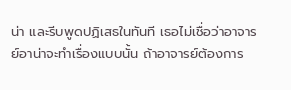น่า และรีบพูดปฏิเสธในทันที เธอไม่เชื่อว่าอาจารย์อาน่าจะทำเรื่องแบบนั้น ถ้าอาจารย์ต้องการ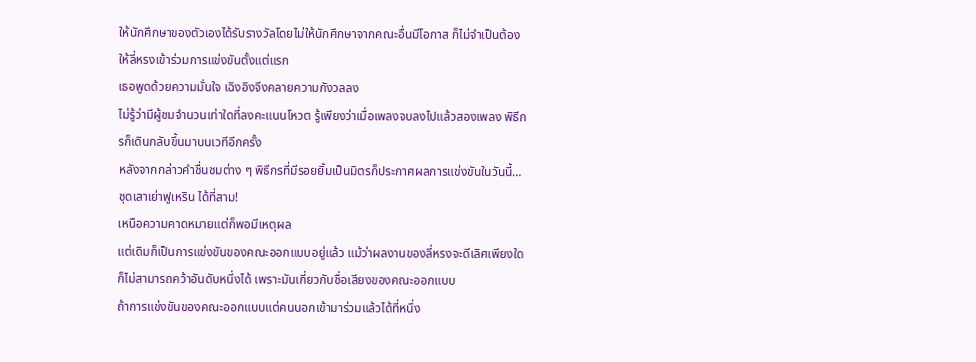ให้นักศึกษาของตัวเองได้รับรางวัลโดยไม่ให้นักศึกษาจากคณะอื่นมีโอกาส ก็ไม่จำเป็นต้องให้ลี่หรงเข้าร่วมการแข่งขันตั้งแต่แรก
เธอพูดด้วยความมั่นใจ เฉิงอิงจึงคลายความกังวลลง
ไม่รู้ว่ามีผู้ชมจำนวนเท่าใดที่ลงคะแนนโหวต รู้เพียงว่าเมื่อเพลงจบลงไปแล้วสองเพลง พิธีกรก็เดินกลับขึ้นมาบนเวทีอีกครั้ง
หลังจากกล่าวคำชื่นชมต่าง ๆ พิธีกรที่มีรอยยิ้มเป็นมิตรก็ประกาศผลการแข่งขันในวันนี้…
ชุดเสาเย่าฟูเหริน ได้ที่สาม!
เหนือความคาดหมายแต่ก็พอมีเหตุผล
แต่เดิมก็เป็นการแข่งขันของคณะออกแบบอยู่แล้ว แม้ว่าผลงานของลี่หรงจะดีเลิศเพียงใดก็ไม่สามารถคว้าอันดับหนึ่งได้ เพราะมันเกี่ยวกับชื่อเสียงของคณะออกแบบ
ถ้าการแข่งขันของคณะออกแบบแต่คนนอกเข้ามาร่วมแล้วได้ที่หนึ่ง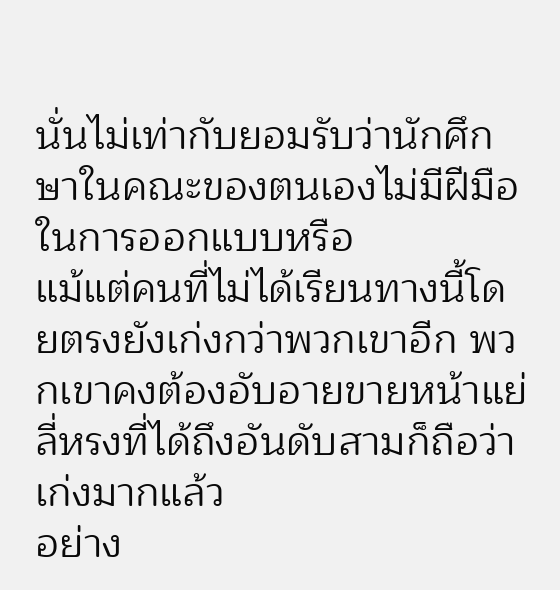นั่นไม่เท่ากับยอมรับว่านักศึกษาในคณะของตนเองไม่มีฝีมือในการออกแบบหรือ
แม้แต่คนที่ไม่ได้เรียนทางนี้โดยตรงยังเก่งกว่าพวกเขาอีก พวกเขาคงต้องอับอายขายหน้าแย่
ลี่หรงที่ได้ถึงอันดับสามก็ถือว่าเก่งมากแล้ว
อย่าง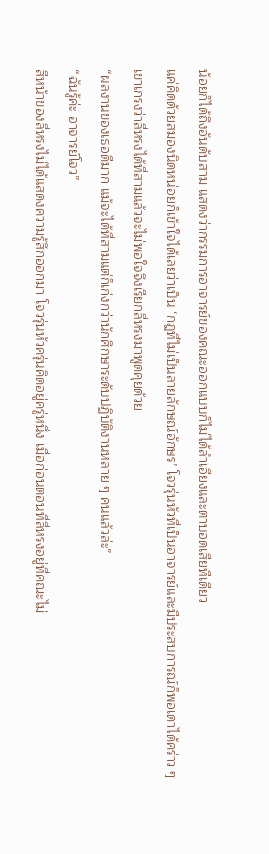น้อยก็ได้ถึงอันดับสาม แสดงว่ากรรมการอาจารย์ของคณะออกแบบก็ไม่ได้ลำเอียงและตาบอดเสียทีเดียว
แค่คิดด้วยสมองนิดหน่อยก็เข้าใจได้เลยว่าเป็น ‘กฎที่ไม่เป็นลายลักษณ์อักษร’ โจวรุ่นหัวที่เป็นอาจารย์และมีประสบการณ์ก็พอเดาได้คร่าว ๆ
เขาเกรงว่าลี่หรงได้ที่สามแล้วจะไม่พอใจจึงเรียกลี่หรงมาพูดคุยด้วย
“ผลงานของเธอดีมาก แม้จะได้ที่สามแต่ก็เก่งกว่านักศึกษาระดับปฏิบัติงานหลาย ๆ คนแล้วล่ะ”
“ฉันรู้ค่ะ อาจารย์โจว”
สีหน้าของลี่หรงไม่ได้แสดงความรู้สึกออกมา โจวรุ่นหัวครุ่นคิดอยู่ครู่หนึ่ง เมื่อก่อนตอนที่ลี่หรงอยู่ที่คณะไม่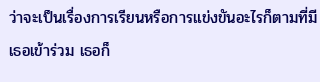ว่าจะเป็นเรื่องการเรียนหรือการแข่งขันอะไรก็ตามที่มีเธอเข้าร่วม เธอก็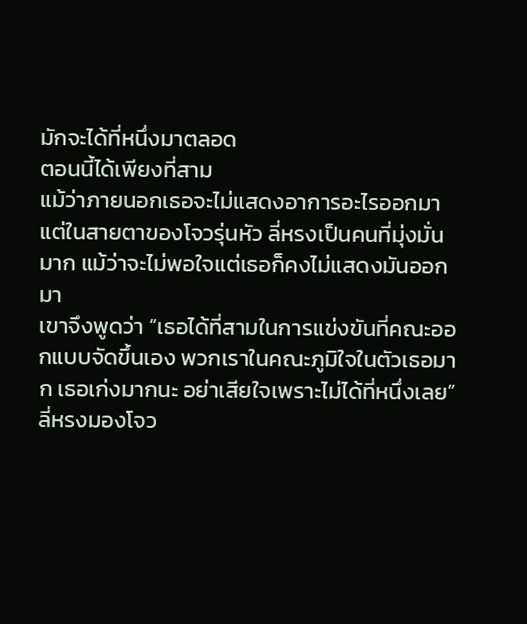มักจะได้ที่หนึ่งมาตลอด
ตอนนี้ได้เพียงที่สาม
แม้ว่าภายนอกเธอจะไม่แสดงอาการอะไรออกมา แต่ในสายตาของโจวรุ่นหัว ลี่หรงเป็นคนที่มุ่งมั่นมาก แม้ว่าจะไม่พอใจแต่เธอก็คงไม่แสดงมันออกมา
เขาจึงพูดว่า “เธอได้ที่สามในการแข่งขันที่คณะออกแบบจัดขึ้นเอง พวกเราในคณะภูมิใจในตัวเธอมาก เธอเก่งมากนะ อย่าเสียใจเพราะไม่ได้ที่หนึ่งเลย”
ลี่หรงมองโจว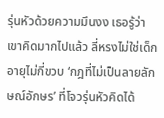รุ่นหัวด้วยความมึนงง เธอรู้ว่าเขาคิดมากไปแล้ว ลี่หรงไม่ใช่เด็กอายุไม่กี่ขวบ ‘กฎที่ไม่เป็นลายลักษณ์อักษร’ ที่โจวรุ่นหัวคิดได้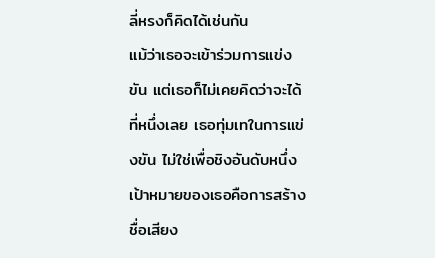ลี่หรงก็คิดได้เช่นกัน
แม้ว่าเธอจะเข้าร่วมการแข่งขัน แต่เธอก็ไม่เคยคิดว่าจะได้ที่หนึ่งเลย เธอทุ่มเทในการแข่งขัน ไม่ใช่เพื่อชิงอันดับหนึ่ง เป้าหมายของเธอคือการสร้างชื่อเสียง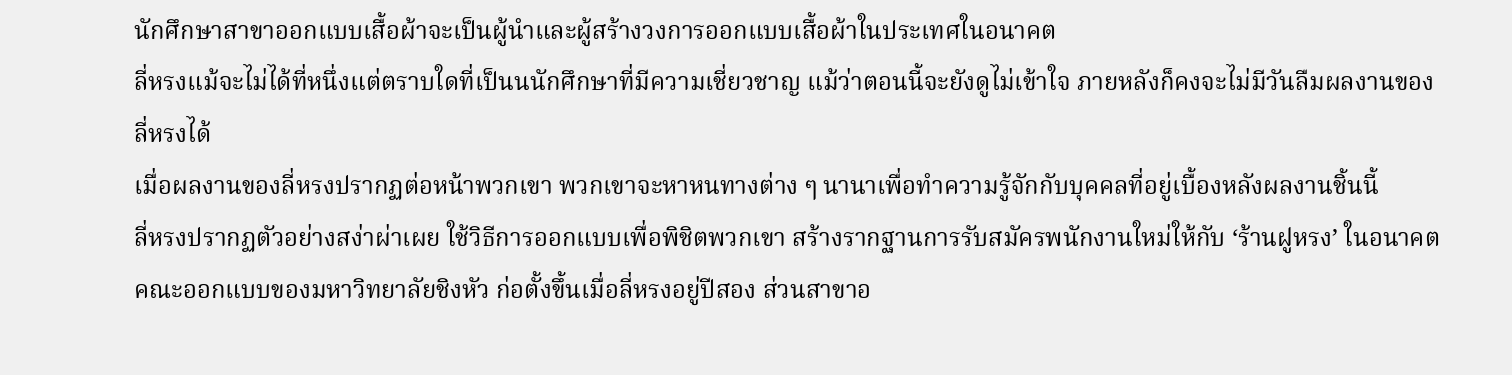นักศึกษาสาขาออกแบบเสื้อผ้าจะเป็นผู้นำและผู้สร้างวงการออกแบบเสื้อผ้าในประเทศในอนาคต
ลี่หรงแม้จะไม่ได้ที่หนึ่งแต่ตราบใดที่เป็นนนักศึกษาที่มีความเชี่ยวชาญ แม้ว่าตอนนี้จะยังดูไม่เข้าใจ ภายหลังก็คงจะไม่มีวันลืมผลงานของลี่หรงได้
เมื่อผลงานของลี่หรงปรากฏต่อหน้าพวกเขา พวกเขาจะหาหนทางต่าง ๆ นานาเพื่อทำความรู้จักกับบุคคลที่อยู่เบื้องหลังผลงานชิ้นนี้
ลี่หรงปรากฏตัวอย่างสง่าผ่าเผย ใช้วิธีการออกแบบเพื่อพิชิตพวกเขา สร้างรากฐานการรับสมัครพนักงานใหม่ให้กับ ‘ร้านฝูหรง’ ในอนาคต
คณะออกแบบของมหาวิทยาลัยชิงหัว ก่อตั้งขึ้นเมื่อลี่หรงอยู่ปีสอง ส่วนสาขาอ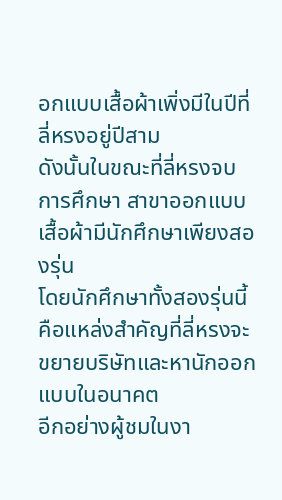อกแบบเสื้อผ้าเพิ่งมีในปีที่ลี่หรงอยู่ปีสาม
ดังนั้นในขณะที่ลี่หรงจบการศึกษา สาขาออกแบบเสื้อผ้ามีนักศึกษาเพียงสองรุ่น
โดยนักศึกษาทั้งสองรุ่นนี้คือแหล่งสำคัญที่ลี่หรงจะขยายบริษัทและหานักออกแบบในอนาคต
อีกอย่างผู้ชมในงา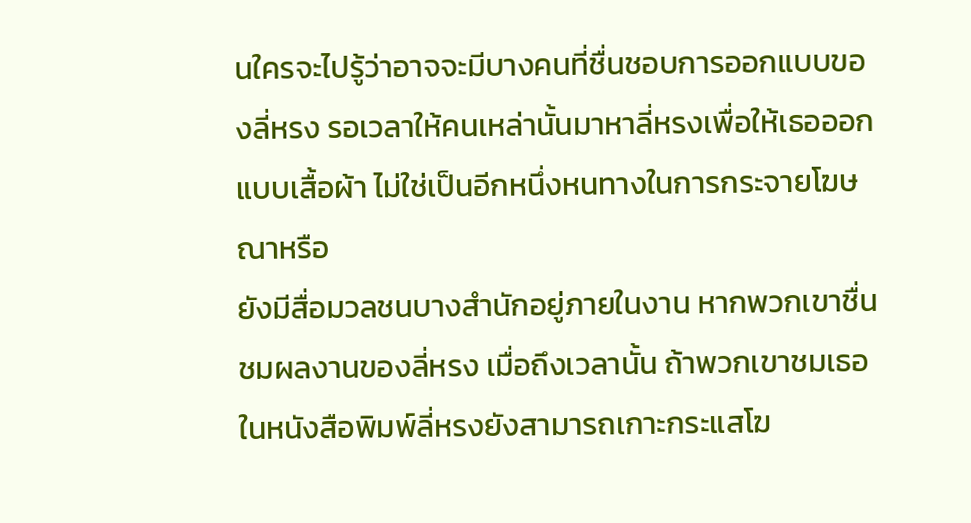นใครจะไปรู้ว่าอาจจะมีบางคนที่ชื่นชอบการออกแบบของลี่หรง รอเวลาให้คนเหล่านั้นมาหาลี่หรงเพื่อให้เธอออกแบบเสื้อผ้า ไม่ใช่เป็นอีกหนึ่งหนทางในการกระจายโฆษณาหรือ
ยังมีสื่อมวลชนบางสำนักอยู่ภายในงาน หากพวกเขาชื่นชมผลงานของลี่หรง เมื่อถึงเวลานั้น ถ้าพวกเขาชมเธอในหนังสือพิมพ์ลี่หรงยังสามารถเกาะกระแสโฆ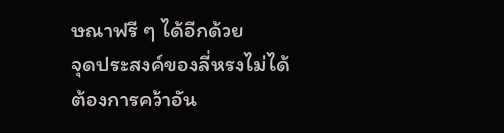ษณาฟรี ๆ ได้อีกด้วย
จุดประสงค์ของลี่หรงไม่ได้ต้องการคว้าอัน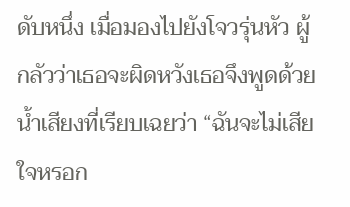ดับหนึ่ง เมื่อมองไปยังโจวรุ่นหัว ผู้กลัวว่าเธอจะผิดหวังเธอจึงพูดด้วยน้ำเสียงที่เรียบเฉยว่า “ฉันจะไม่เสียใจหรอก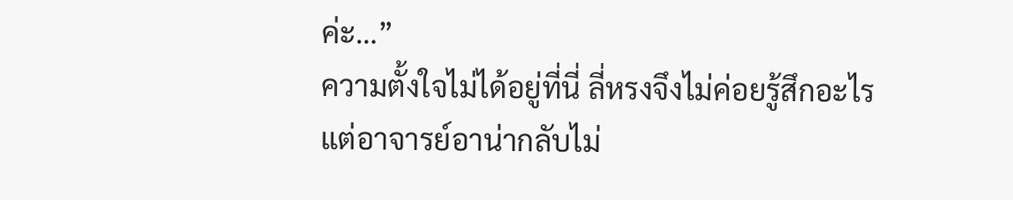ค่ะ…”
ความตั้งใจไม่ได้อยู่ที่นี่ ลี่หรงจึงไม่ค่อยรู้สึกอะไร
แต่อาจารย์อาน่ากลับไม่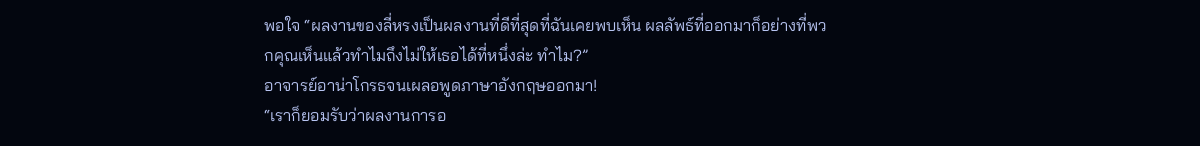พอใจ “ผลงานของลี่หรงเป็นผลงานที่ดีที่สุดที่ฉันเคยพบเห็น ผลลัพธ์ที่ออกมาก็อย่างที่พวกคุณเห็นแล้วทำไมถึงไม่ให้เธอได้ที่หนึ่งล่ะ ทำไม?”
อาจารย์อาน่าโกรธจนเผลอพูดภาษาอังกฤษออกมา!
“เราก็ยอมรับว่าผลงานการอ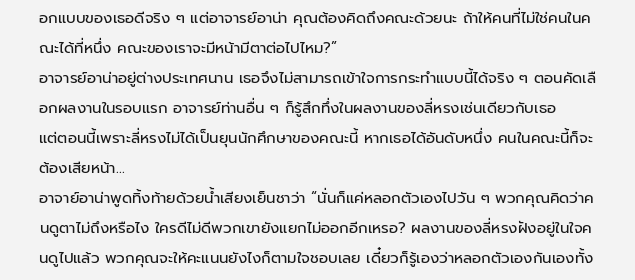อกแบบของเธอดีจริง ๆ แต่อาจารย์อาน่า คุณต้องคิดถึงคณะด้วยนะ ถ้าให้คนที่ไม่ใช่คนในคณะได้ที่หนึ่ง คณะของเราจะมีหน้ามีตาต่อไปไหม?”
อาจารย์อาน่าอยู่ต่างประเทศนาน เธอจึงไม่สามารถเข้าใจการกระทำแบบนี้ได้จริง ๆ ตอนคัดเลือกผลงานในรอบแรก อาจารย์ท่านอื่น ๆ ก็รู้สึกทึ่งในผลงานของลี่หรงเช่นเดียวกับเธอ
แต่ตอนนี้เพราะลี่หรงไม่ได้เป็นยุนนักศึกษาของคณะนี้ หากเธอได้อันดับหนึ่ง คนในคณะนี้ก็จะต้องเสียหน้า…
อาจาย์อาน่าพูดทิ้งท้ายด้วยน้ำเสียงเย็นชาว่า “นั่นก็แค่หลอกตัวเองไปวัน ๆ พวกคุณคิดว่าคนดูตาไม่ถึงหรือไง ใครดีไม่ดีพวกเขายังแยกไม่ออกอีกเหรอ? ผลงานของลี่หรงฝังอยู่ในใจคนดูไปแล้ว พวกคุณจะให้คะแนนยังไงก็ตามใจชอบเลย เดี๋ยวก็รู้เองว่าหลอกตัวเองกันเองทั้ง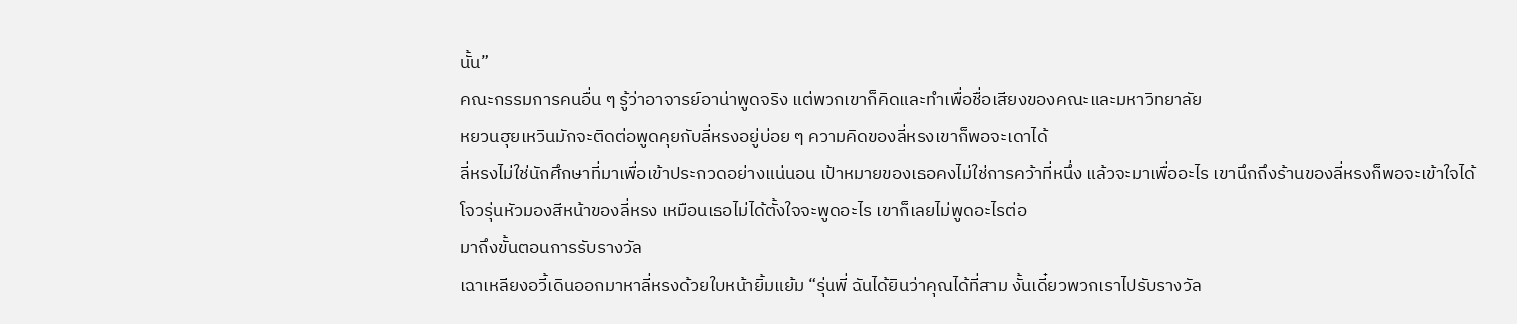นั้น”
คณะกรรมการคนอื่น ๆ รู้ว่าอาจารย์อาน่าพูดจริง แต่พวกเขาก็คิดและทำเพื่อชื่อเสียงของคณะและมหาวิทยาลัย
หยวนฮุยเหวินมักจะติดต่อพูดคุยกับลี่หรงอยู่บ่อย ๆ ความคิดของลี่หรงเขาก็พอจะเดาได้
ลี่หรงไม่ใช่นักศึกษาที่มาเพื่อเข้าประกวดอย่างแน่นอน เป้าหมายของเธอคงไม่ใช่การคว้าที่หนึ่ง แล้วจะมาเพื่ออะไร เขานึกถึงร้านของลี่หรงก็พอจะเข้าใจได้
โจวรุ่นหัวมองสีหน้าของลี่หรง เหมือนเธอไม่ได้ตั้งใจจะพูดอะไร เขาก็เลยไม่พูดอะไรต่อ
มาถึงขั้นตอนการรับรางวัล
เฉาเหลียงอวี้เดินออกมาหาลี่หรงด้วยใบหน้ายิ้มแย้ม “รุ่นพี่ ฉันได้ยินว่าคุณได้ที่สาม งั้นเดี๋ยวพวกเราไปรับรางวัล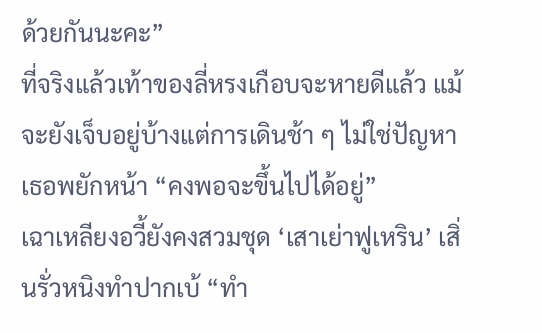ด้วยกันนะคะ”
ที่จริงแล้วเท้าของลี่หรงเกือบจะหายดีแล้ว แม้จะยังเจ็บอยู่บ้างแต่การเดินช้า ๆ ไม่ใช่ปัญหา
เธอพยักหน้า “คงพอจะขึ้นไปได้อยู่”
เฉาเหลียงอวี้ยังคงสวมชุด ‘เสาเย่าฟูเหริน’ เสิ่นรั่วหนิงทำปากเบ้ “ทำ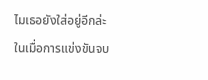ไมเธอยังใส่อยู่อีกล่ะ ในเมื่อการแข่งขันจบ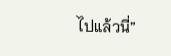ไปแล้วนี่”